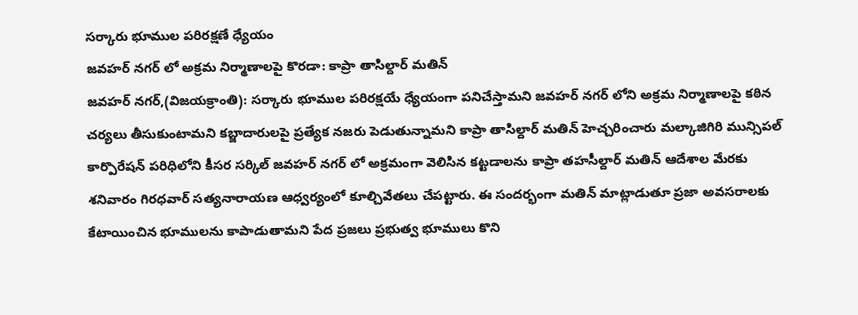సర్కారు భూముల పరిరక్షణే ధ్యేయం
జవహర్ నగర్ లో అక్రమ నిర్మాణాలపై కొరడా: కాప్రా తాసిల్దార్ మతిన్
జవహర్ నగర్,(విజయక్రాంతి): సర్కారు భూముల పరిరక్షయే ధ్యేయంగా పనిచేస్తామని జవహర్ నగర్ లోని అక్రమ నిర్మాణాలపై కఠిన చర్యలు తీసుకుంటామని కబ్జాదారులపై ప్రత్యేక నజరు పెడుతున్నామని కాప్రా తాసిల్దార్ మతిన్ హెచ్చరించారు మల్కాజిగిరి మున్సిపల్ కార్పొరేషన్ పరిధిలోని కీసర సర్కిల్ జవహర్ నగర్ లో అక్రమంగా వెలిసిన కట్టడాలను కాప్రా తహసీల్దార్ మతిన్ ఆదేశాల మేరకు శనివారం గిరధవార్ సత్యనారాయణ ఆధ్వర్యంలో కూల్చివేతలు చేపట్టారు. ఈ సందర్భంగా మతిన్ మాట్లాడుతూ ప్రజా అవసరాలకు కేటాయించిన భూములను కాపాడుతామని పేద ప్రజలు ప్రభుత్వ భూములు కొని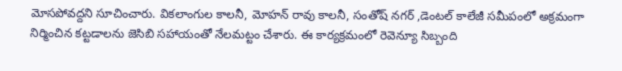మోసపోవద్దని సూచించారు. వికలాంగుల కాలనీ, మోహన్ రావు కాలనీ, సంతోష్ నగర్ ,డెంటల్ కాలేజీ సమీపంలో అక్రమంగా నిర్మించిన కట్టడాలను జెసిబి సహాయంతో నేలమట్టం చేశారు. ఈ కార్యక్రమంలో రెవెన్యూ సిబ్బంది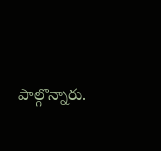పాల్గొన్నారు.